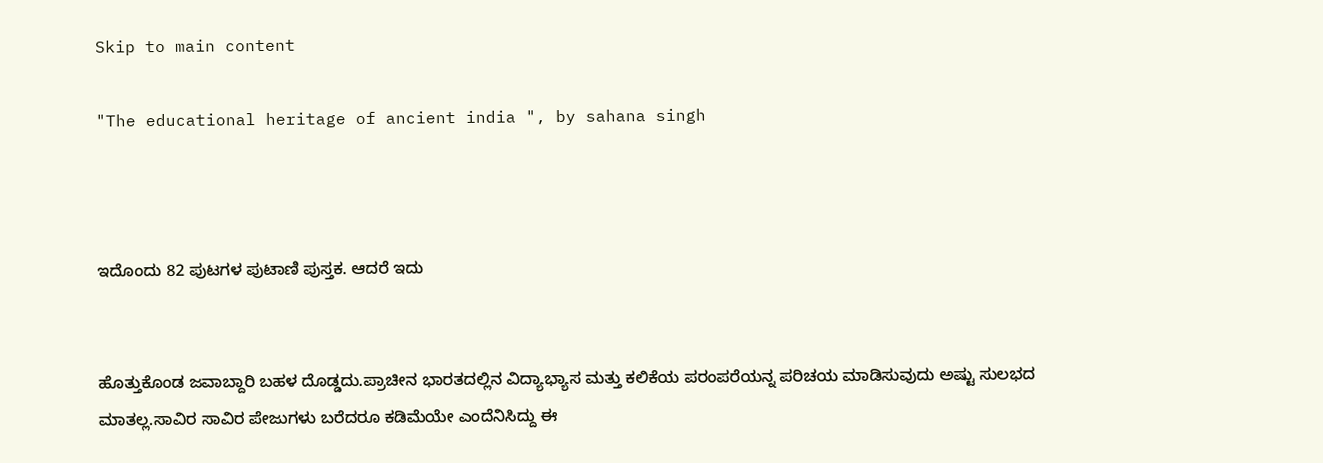Skip to main content

"The educational heritage of ancient india ", by sahana singh



ಇದೊಂದು 82 ಪುಟಗಳ ಪುಟಾಣಿ ಪುಸ್ತಕ. ಆದರೆ ಇದು


ಹೊತ್ತುಕೊಂಡ ಜವಾಬ್ದಾರಿ ಬಹಳ ದೊಡ್ಡದು.ಪ್ರಾಚೀನ ಭಾರತದಲ್ಲಿನ ವಿದ್ಯಾಭ್ಯಾಸ ಮತ್ತು ಕಲಿಕೆಯ ಪರಂಪರೆಯನ್ನ ಪರಿಚಯ ಮಾಡಿಸುವುದು ಅಷ್ಟು ಸುಲಭದ ಮಾತಲ್ಲ.ಸಾವಿರ ಸಾವಿರ ಪೇಜುಗಳು ಬರೆದರೂ ಕಡಿಮೆಯೇ ಎಂದೆನಿಸಿದ್ದು ಈ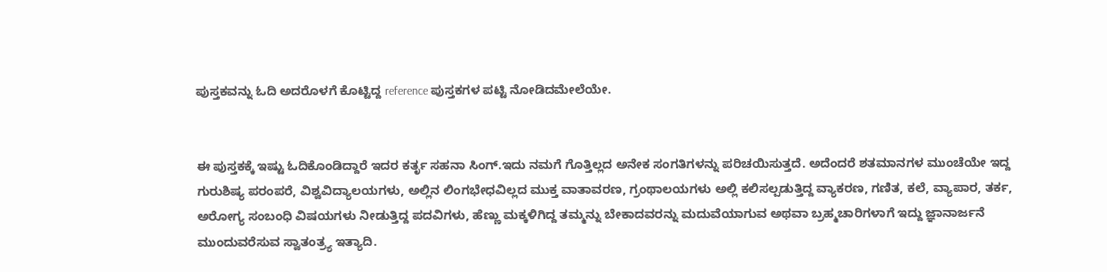ಪುಸ್ತಕವನ್ನು ಓದಿ ಅದರೊಳಗೆ ಕೊಟ್ಟಿದ್ದ reference ಪುಸ್ತಕಗಳ ಪಟ್ಟಿ ನೋಡಿದಮೇಲೆಯೇ.


ಈ ಪುಸ್ತಕಕ್ಕೆ ಇಷ್ಟು ಓದಿಕೊಂಡಿದ್ದಾರೆ ಇದರ ಕರ್ತೃ ಸಹನಾ ಸಿಂಗ್.ಇದು ನಮಗೆ ಗೊತ್ತಿಲ್ಲದ ಅನೇಕ ಸಂಗತಿಗಳನ್ನು ಪರಿಚಯಿಸುತ್ತದೆ. ಅದೆಂದರೆ ಶತಮಾನಗಳ ಮುಂಚೆಯೇ ಇದ್ದ ಗುರುಶಿಷ್ಯ ಪರಂಪರೆ, ವಿಶ್ವವಿದ್ಯಾಲಯಗಳು, ಅಲ್ಲಿನ ಲಿಂಗಭೇಧವಿಲ್ಲದ ಮುಕ್ತ ವಾತಾವರಣ, ಗ್ರಂಥಾಲಯಗಳು ಅಲ್ಲಿ ಕಲಿಸಲ್ಪಡುತ್ತಿದ್ದ ವ್ಯಾಕರಣ, ಗಣಿತ, ಕಲೆ, ವ್ಯಾಪಾರ, ತರ್ಕ, ಅರೋಗ್ಯ ಸಂಬಂಧಿ ವಿಷಯಗಳು ನೀಡುತ್ತಿದ್ದ ಪದವಿಗಳು, ಹೆಣ್ಣು ಮಕ್ಕಳಿಗಿದ್ದ ತಮ್ಮನ್ನು ಬೇಕಾದವರನ್ನು ಮದುವೆಯಾಗುವ ಅಥವಾ ಬ್ರಹ್ಮಚಾರಿಗಳಾಗೆ ಇದ್ದು ಜ್ಞಾನಾರ್ಜನೆ ಮುಂದುವರೆಸುವ ಸ್ವಾತಂತ್ರ್ಯ ಇತ್ಯಾದಿ.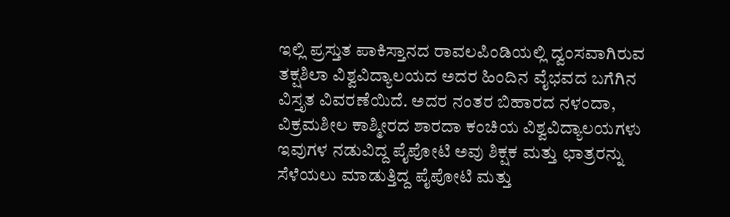ಇಲ್ಲಿ ಪ್ರಸ್ತುತ ಪಾಕಿಸ್ತಾನದ ರಾವಲಪಿಂಡಿಯಲ್ಲಿ ದ್ವಂಸವಾಗಿರುವ ತಕ್ಷಶಿಲಾ ವಿಶ್ವವಿದ್ಯಾಲಯದ ಅದರ ಹಿಂದಿನ ವೈಭವದ ಬಗೆಗಿನ ವಿಸ್ತೃತ ವಿವರಣೆಯಿದೆ. ಅದರ ನಂತರ ಬಿಹಾರದ ನಳಂದಾ, ವಿಕ್ರಮಶೀಲ ಕಾಶ್ಮೀರದ ಶಾರದಾ ಕಂಚಿಯ ವಿಶ್ವವಿದ್ಯಾಲಯಗಳು ಇವುಗಳ ನಡುವಿದ್ದ ಪೈಪೋಟಿ ಅವು ಶಿಕ್ಷಕ ಮತ್ತು ಛಾತ್ರರನ್ನು ಸೆಳೆಯಲು ಮಾಡುತ್ತಿದ್ದ ಪೈಪೋಟಿ ಮತ್ತು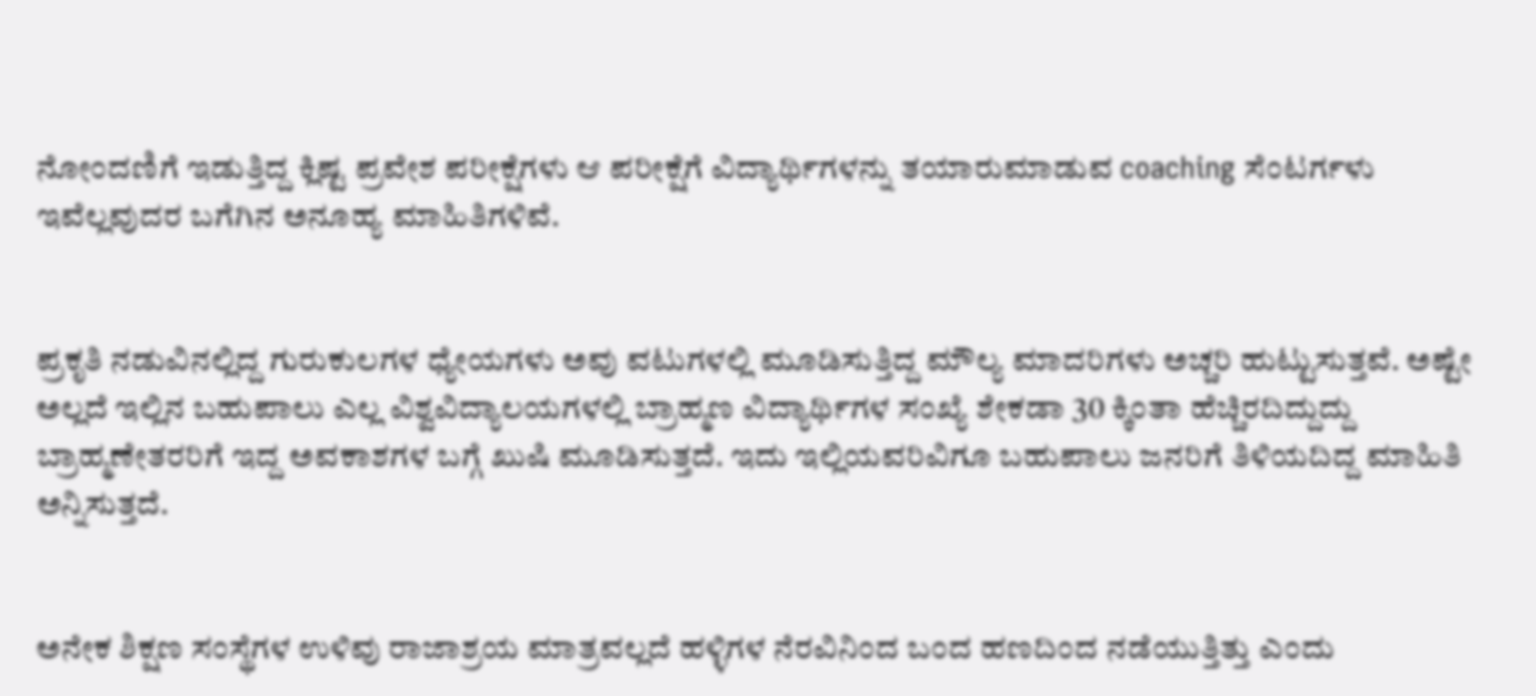ನೋಂದಣಿಗೆ ಇಡುತ್ತಿದ್ದ ಕ್ಲಿಷ್ಟ ಪ್ರವೇಶ ಪರೀಕ್ಷೆಗಳು ಆ ಪರೀಕ್ಷೆಗೆ ವಿದ್ಯಾರ್ಥಿಗಳನ್ನು ತಯಾರುಮಾಡುವ coaching ಸೆಂಟರ್ಗಳು ಇವೆಲ್ಲವುದರ ಬಗೆಗಿನ ಅನೂಹ್ಯ ಮಾಹಿತಿಗಳಿವೆ.


ಪ್ರಕೃತಿ ನಡುವಿನಲ್ಲಿದ್ದ ಗುರುಕುಲಗಳ ಧ್ಯೇಯಗಳು ಅವು ವಟುಗಳಲ್ಲಿ ಮೂಡಿಸುತ್ತಿದ್ದ ಮೌಲ್ಯ ಮಾದರಿಗಳು ಅಚ್ಚರಿ ಹುಟ್ಟುಸುತ್ತವೆ. ಅಷ್ಟೇ ಅಲ್ಲದೆ ಇಲ್ಲಿನ ಬಹುಪಾಲು ಎಲ್ಲ ವಿಶ್ವವಿದ್ಯಾಲಯಗಳಲ್ಲಿ ಬ್ರಾಹ್ಮಣ ವಿದ್ಯಾರ್ಥಿಗಳ ಸಂಖ್ಯೆ ಶೇಕಡಾ 30 ಕ್ಕಿಂತಾ ಹೆಚ್ಚಿರದಿದ್ದುದ್ದು ಬ್ರಾಹ್ಮಣೇತರರಿಗೆ ಇದ್ದ ಅವಕಾಶಗಳ ಬಗ್ಗೆ ಖುಷಿ ಮೂಡಿಸುತ್ತದೆ. ಇದು ಇಲ್ಲಿಯವರಿವಿಗೂ ಬಹುಪಾಲು ಜನರಿಗೆ ತಿಳಿಯದಿದ್ದ ಮಾಹಿತಿ ಅನ್ನಿಸುತ್ತದೆ.


ಅನೇಕ ಶಿಕ್ಷಣ ಸಂಸ್ಥೆಗಳ ಉಳಿವು ರಾಜಾಶ್ರಯ ಮಾತ್ರವಲ್ಲದೆ ಹಳ್ಳಿಗಳ ನೆರವಿನಿಂದ ಬಂದ ಹಣದಿಂದ ನಡೆಯುತ್ತಿತ್ತು ಎಂದು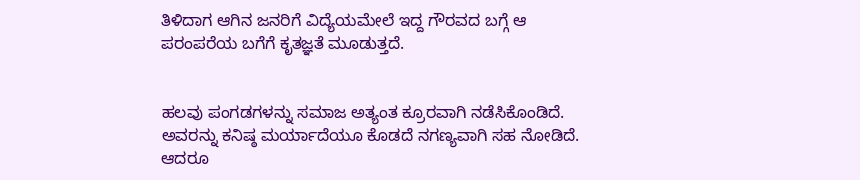ತಿಳಿದಾಗ ಆಗಿನ ಜನರಿಗೆ ವಿದ್ಯೆಯಮೇಲೆ ಇದ್ದ ಗೌರವದ ಬಗ್ಗೆ ಆ ಪರಂಪರೆಯ ಬಗೆಗೆ ಕೃತಜ್ಞತೆ ಮೂಡುತ್ತದೆ.


ಹಲವು ಪಂಗಡಗಳನ್ನು ಸಮಾಜ ಅತ್ಯಂತ ಕ್ರೂರವಾಗಿ ನಡೆಸಿಕೊಂಡಿದೆ. ಅವರನ್ನು ಕನಿಷ್ಠ ಮರ್ಯಾದೆಯೂ ಕೊಡದೆ ನಗಣ್ಯವಾಗಿ ಸಹ ನೋಡಿದೆ. ಆದರೂ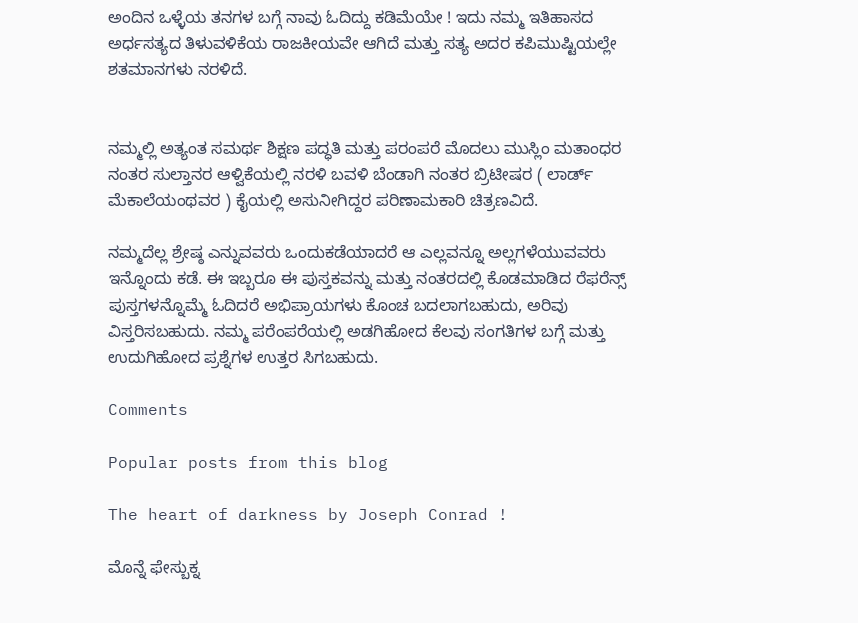ಅಂದಿನ ಒಳ್ಳೆಯ ತನಗಳ ಬಗ್ಗೆ ನಾವು ಓದಿದ್ದು ಕಡಿಮೆಯೇ ! ಇದು ನಮ್ಮ ಇತಿಹಾಸದ ಅರ್ಧಸತ್ಯದ ತಿಳುವಳಿಕೆಯ ರಾಜಕೀಯವೇ ಆಗಿದೆ ಮತ್ತು ಸತ್ಯ ಅದರ ಕಪಿಮುಷ್ಟಿಯಲ್ಲೇ ಶತಮಾನಗಳು ನರಳಿದೆ.


ನಮ್ಮಲ್ಲಿ ಅತ್ಯಂತ ಸಮರ್ಥ ಶಿಕ್ಷಣ ಪದ್ಧತಿ ಮತ್ತು ಪರಂಪರೆ ಮೊದಲು ಮುಸ್ಲಿಂ ಮತಾಂಧರ ನಂತರ ಸುಲ್ತಾನರ ಆಳ್ವಿಕೆಯಲ್ಲಿ ನರಳಿ ಬವಳಿ ಬೆಂಡಾಗಿ ನಂತರ ಬ್ರಿಟೀಷರ ( ಲಾರ್ಡ್ ಮೆಕಾಲೆಯಂಥವರ ) ಕೈಯಲ್ಲಿ ಅಸುನೀಗಿದ್ದರ ಪರಿಣಾಮಕಾರಿ ಚಿತ್ರಣವಿದೆ.

ನಮ್ಮದೆಲ್ಲ ಶ್ರೇಷ್ಠ ಎನ್ನುವವರು ಒಂದುಕಡೆಯಾದರೆ ಆ ಎಲ್ಲವನ್ನೂ ಅಲ್ಲಗಳೆಯುವವರು ಇನ್ನೊಂದು ಕಡೆ. ಈ ಇಬ್ಬರೂ ಈ ಪುಸ್ತಕವನ್ನು ಮತ್ತು ನಂತರದಲ್ಲಿ ಕೊಡಮಾಡಿದ ರೆಫರೆನ್ಸ್ ಪುಸ್ತಗಳನ್ನೊಮ್ಮೆ ಓದಿದರೆ ಅಭಿಪ್ರಾಯಗಳು ಕೊಂಚ ಬದಲಾಗಬಹುದು, ಅರಿವು ವಿಸ್ತರಿಸಬಹುದು. ನಮ್ಮ ಪರೆಂಪರೆಯಲ್ಲಿ ಅಡಗಿಹೋದ ಕೆಲವು ಸಂಗತಿಗಳ ಬಗ್ಗೆ ಮತ್ತು ಉದುಗಿಹೋದ ಪ್ರಶ್ನೆಗಳ ಉತ್ತರ ಸಿಗಬಹುದು.

Comments

Popular posts from this blog

The heart of darkness by Joseph Conrad !

ಮೊನ್ನೆ ಫೇಸ್ಬುಕ್ನ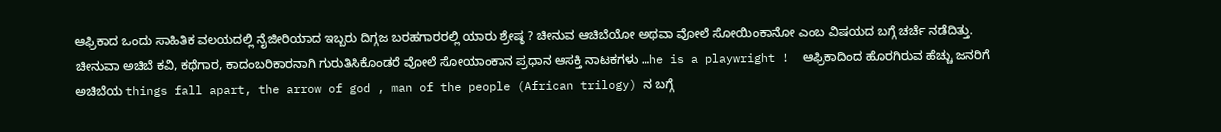ಆಫ್ರಿಕಾದ ಒಂದು ಸಾಹಿತಿಕ ವಲಯದಲ್ಲಿ ನೈಜೀರಿಯಾದ ಇಬ್ಬರು ದಿಗ್ಗಜ ಬರಹಗಾರರಲ್ಲಿ ಯಾರು ಶ್ರೇಷ್ಠ ? ಚೀನುವ ಆಚಿಬೆಯೋ ಅಥವಾ ವೋಲೆ ಸೋಯಿಂಕಾನೋ ಎಂಬ ವಿಷಯದ ಬಗ್ಗೆ ಚರ್ಚೆ ನಡೆದಿತ್ತು.  ಚೀನುವಾ ಅಚಿಬೆ ಕವಿ, ಕಥೆಗಾರ, ಕಾದಂಬರಿಕಾರನಾಗಿ ಗುರುತಿಸಿಕೊಂಡರೆ ವೋಲೆ ಸೋಯಾಂಕಾನ ಪ್ರಧಾನ ಆಸಕ್ತಿ ನಾಟಕಗಳು …he is a playwright !  ಆಫ್ರಿಕಾದಿಂದ ಹೊರಗಿರುವ ಹೆಚ್ಚು ಜನರಿಗೆ ಅಚಿಬೆಯ things fall apart, the arrow of god , man of the people (African trilogy) ನ ಬಗ್ಗೆ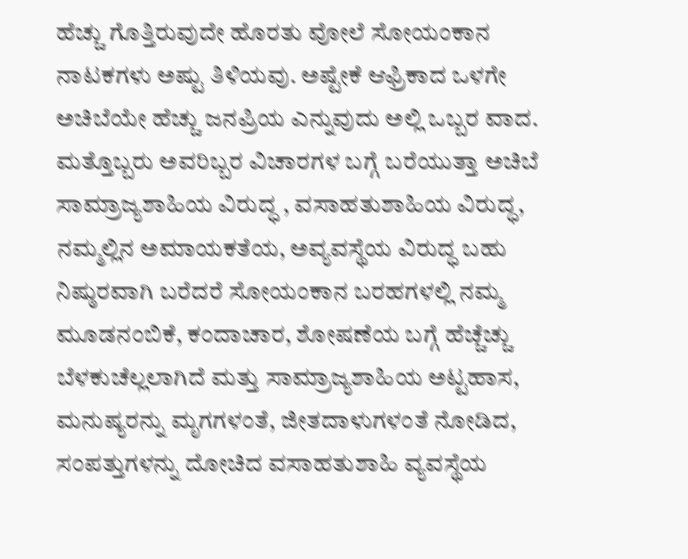ಹೆಚ್ಚು ಗೊತ್ತಿರುವುದೇ ಹೊರತು ವೋಲೆ ಸೋಯಂಕಾನ ನಾಟಕಗಳು ಅಷ್ಟು ತಿಳಿಯವು. ಅಷ್ಟೇಕೆ ಆಫ್ರಿಕಾದ ಒಳಗೇ ಅಚಿಬೆಯೇ ಹೆಚ್ಚು ಜನಪ್ರಿಯ ಎನ್ನುವುದು ಅಲ್ಲಿ ಒಬ್ಬರ ವಾದ. ಮತ್ತೊಬ್ಬರು ಅವರಿಬ್ಬರ ವಿಚಾರಗಳ ಬಗ್ಗೆ ಬರೆಯುತ್ತಾ ಅಚಿಬೆ ಸಾಮ್ರಾಜ್ಯಶಾಹಿಯ ವಿರುದ್ಧ , ವಸಾಹತುಶಾಹಿಯ ವಿರುದ್ಧ, ನಮ್ಮಲ್ಲಿನ ಅಮಾಯಕತೆಯ, ಅವ್ಯವಸ್ಥೆಯ ವಿರುದ್ಧ ಬಹು ನಿಷ್ಠುರವಾಗಿ ಬರೆದರೆ ಸೋಯಂಕಾನ ಬರಹಗಳಲ್ಲಿ ನಮ್ಮ ಮೂಡನಂಬಿಕೆ, ಕಂದಾಚಾರ, ಶೋಷಣೆಯ ಬಗ್ಗೆ ಹೆಚ್ಚೆಚ್ಚು ಬೆಳಕುಚೆಲ್ಲಲಾಗಿದೆ ಮತ್ತು ಸಾಮ್ರಾಜ್ಯಶಾಹಿಯ ಅಟ್ಟಹಾಸ, ಮನುಷ್ಯರನ್ನು ಮೃಗಗಳಂತೆ, ಜೀತದಾಳುಗಳಂತೆ ನೋಡಿದ, ಸಂಪತ್ತುಗಳನ್ನು ದೋಚಿದ ವಸಾಹತುಶಾಹಿ ವ್ಯವಸ್ಥೆಯ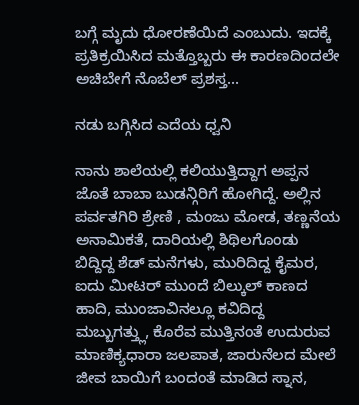ಬಗ್ಗೆ ಮೃದು ಧೋರಣೆಯಿದೆ ಎಂಬುದು. ಇದಕ್ಕೆ ಪ್ರತಿಕ್ರಯಿಸಿದ ಮತ್ತೊಬ್ಬರು ಈ ಕಾರಣದಿಂದಲೇ ಅಚಿಬೇಗೆ ನೊಬೆಲ್ ಪ್ರಶಸ್ತ...

ನಡು ಬಗ್ಗಿಸಿದ ಎದೆಯ ಧ್ವನಿ

ನಾನು ಶಾಲೆಯಲ್ಲಿ ಕಲಿಯುತ್ತಿದ್ದಾಗ ಅಪ್ಪನ ಜೊತೆ ಬಾಬಾ ಬುಡನ್ಗಿರಿಗೆ ಹೋಗಿದ್ದೆ. ಅಲ್ಲಿನ ಪರ್ವತಗಿರಿ ಶ್ರೇಣಿ , ಮಂಜು ಮೋಡ, ತಣ್ಣನೆಯ ಅನಾಮಿಕತೆ, ದಾರಿಯಲ್ಲಿ ಶಿಥಿಲಗೊಂಡು ಬಿದ್ದಿದ್ದ ಶೆಡ್ ಮನೆಗಳು, ಮುರಿದಿದ್ದ ಕೈಮರ, ಐದು ಮೀಟರ್ ಮುಂದೆ ಬಿಲ್ಕುಲ್ ಕಾಣದ ಹಾದಿ, ಮುಂಜಾವಿನಲ್ಲೂ ಕವಿದಿದ್ದ ಮಬ್ಬುಗತ್ತ್ಲು, ಕೊರೆವ ಮುತ್ತಿನಂತೆ ಉದುರುವ ಮಾಣಿಕ್ಯಧಾರಾ ಜಲಪಾತ, ಜಾರುನೆಲದ ಮೇಲೆ ಜೀವ ಬಾಯಿಗೆ ಬಂದಂತೆ ಮಾಡಿದ ಸ್ನಾನ,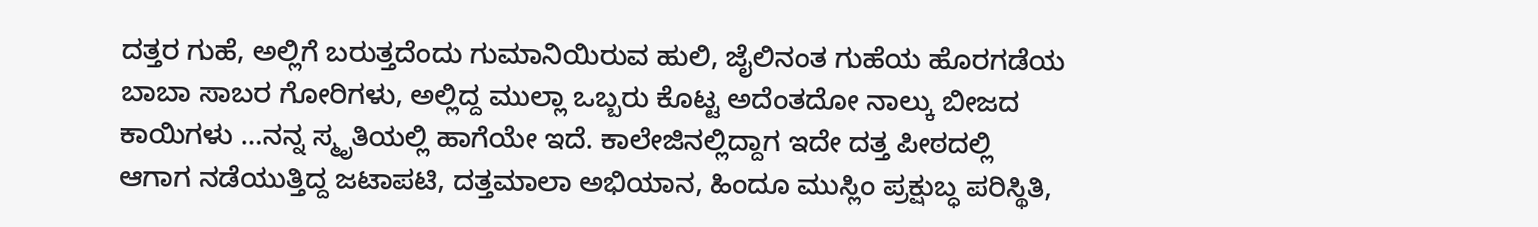ದತ್ತರ ಗುಹೆ, ಅಲ್ಲಿಗೆ ಬರುತ್ತದೆಂದು ಗುಮಾನಿಯಿರುವ ಹುಲಿ, ಜೈಲಿನಂತ ಗುಹೆಯ ಹೊರಗಡೆಯ ಬಾಬಾ ಸಾಬರ ಗೋರಿಗಳು, ಅಲ್ಲಿದ್ದ ಮುಲ್ಲಾ ಒಬ್ಬರು ಕೊಟ್ಟ ಅದೆಂತದೋ ನಾಲ್ಕು ಬೀಜದ ಕಾಯಿಗಳು …ನನ್ನ ಸ್ಮೃತಿಯಲ್ಲಿ ಹಾಗೆಯೇ ಇದೆ. ಕಾಲೇಜಿನಲ್ಲಿದ್ದಾಗ ಇದೇ ದತ್ತ ಪೀಠದಲ್ಲಿ ಆಗಾಗ ನಡೆಯುತ್ತಿದ್ದ ಜಟಾಪಟಿ, ದತ್ತಮಾಲಾ ಅಭಿಯಾನ, ಹಿಂದೂ ಮುಸ್ಲಿಂ ಪ್ರಕ್ಷುಬ್ಧ ಪರಿಸ್ಥಿತಿ,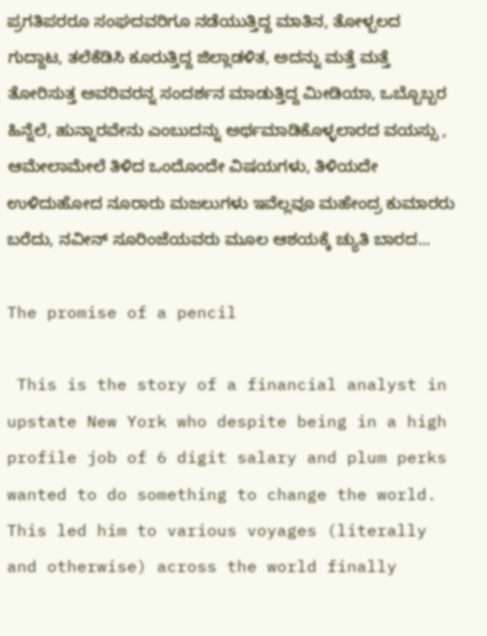ಪ್ರಗತಿಪರರೂ ಸಂಘದವರಿಗೂ ನಡೆಯುತ್ತಿದ್ದ ಮಾತಿನ, ತೋಳ್ಬಲದ ಗುದ್ದಾಟ, ತಲೆಕೆಡಿಸಿ ಕೂರುತ್ತಿದ್ದ ಜಿಲ್ಲಾಡಳಿತ, ಅದನ್ನು ಮತ್ತೆ ಮತ್ತೆ ತೋರಿಸುತ್ತ ಅವರಿವರನ್ನ ಸಂದರ್ಶನ ಮಾಡುತ್ತಿದ್ದ ಮೀಡಿಯಾ, ಒಬ್ಬೊಬ್ಬರ ಹಿನ್ನೆಲೆ, ಹುನ್ನಾರವೇನು ಎಂಬುದನ್ನು ಅರ್ಥಮಾಡಿಕೊಳ್ಳಲಾರದ ವಯಸ್ಸು , ಆಮೇಲಾಮೇಲೆ ತಿಳಿದ ಒಂದೊಂದೇ ವಿಷಯಗಳು, ತಿಳಿಯದೇ ಉಳಿದುಹೋದ ನೂರಾರು ಮಜಲುಗಳು ಇವೆಲ್ಲವೂ ಮಹೇಂದ್ರ ಕುಮಾರರು ಬರೆದು, ನವೀನ್ ಸೂರಿಂಜೆಯವರು ಮೂಲ ಆಶಯಕ್ಕೆ ಚ್ಯುತಿ ಬಾರದ...

The promise of a pencil

 This is the story of a financial analyst in upstate New York who despite being in a high profile job of 6 digit salary and plum perks wanted to do something to change the world. This led him to various voyages (literally and otherwise) across the world finally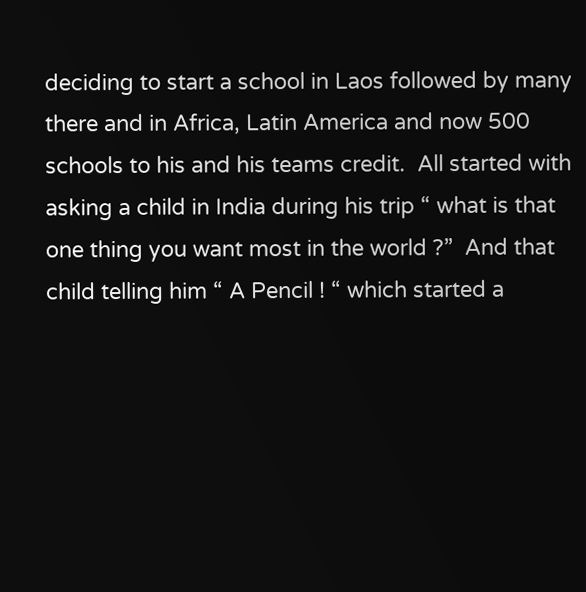deciding to start a school in Laos followed by many there and in Africa, Latin America and now 500 schools to his and his teams credit.  All started with asking a child in India during his trip “ what is that one thing you want most in the world ?”  And that child telling him “ A Pencil ! “ which started a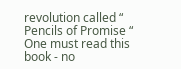revolution called “ Pencils of Promise “  One must read this book - no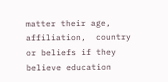matter their age, affiliation,  country or beliefs if they believe education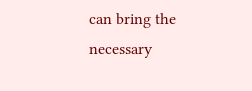can bring the necessary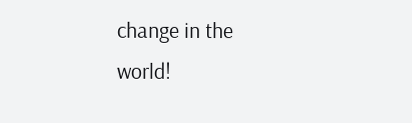change in the world!